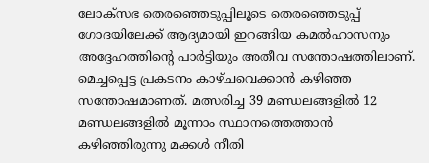ലോക്‌സഭ തെരഞ്ഞെടുപ്പിലൂടെ തെരഞ്ഞെടുപ്പ് ഗോദയിലേക്ക് ആദ്യമായി ഇറങ്ങിയ കമല്‍ഹാസനും അദ്ദേഹത്തിന്റെ പാര്‍ട്ടിയും അതീവ സന്തോഷത്തിലാണ്. മെച്ചപ്പെട്ട പ്രകടനം കാഴ്ചവെക്കാന്‍ കഴിഞ്ഞ സന്തോഷമാണത്. മത്സരിച്ച 39 മണ്ഡലങ്ങളില്‍ 12 മണ്ഡലങ്ങളില്‍ മൂന്നാം സ്ഥാനത്തെത്താന്‍ കഴിഞ്ഞിരുന്നു മക്കള്‍ നീതി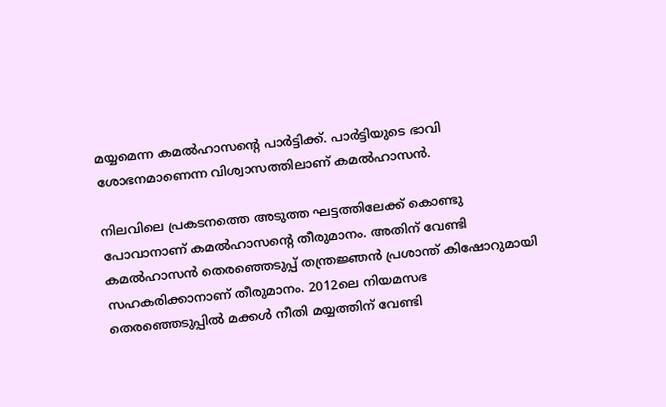മയ്യമെന്ന കമല്‍ഹാസന്റെ പാര്‍ട്ടിക്ക്. പാര്‍ട്ടിയുടെ ഭാവി ശോഭനമാണെന്ന വിശ്വാസത്തിലാണ് കമല്‍ഹാസന്‍.

നിലവിലെ പ്രകടനത്തെ അടുത്ത ഘട്ടത്തിലേക്ക് കൊണ്ടു പോവാനാണ് കമല്‍ഹാസന്റെ തീരുമാനം. അതിന് വേണ്ടി കമല്‍ഹാസന്‍ തെരഞ്ഞെടുപ്പ് തന്ത്രജ്ഞന്‍ പ്രശാന്ത് കിഷോറുമായി സഹകരിക്കാനാണ് തീരുമാനം. 2012ലെ നിയമസഭ തെരഞ്ഞെടുപ്പില്‍ മക്കള്‍ നീതി മയ്യത്തിന് വേണ്ടി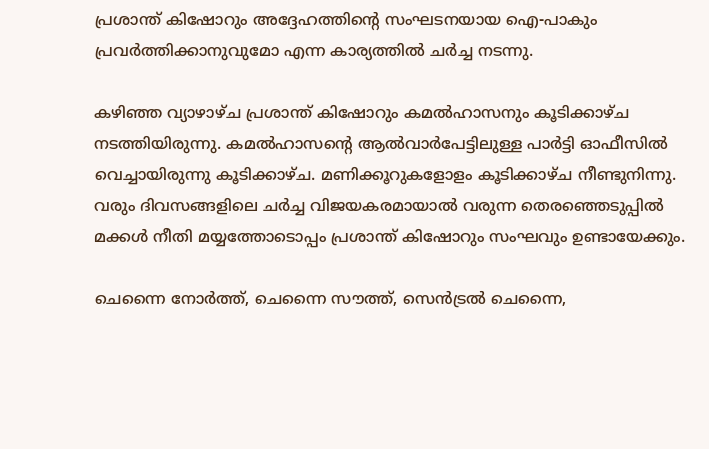പ്രശാന്ത് കിഷോറും അദ്ദേഹത്തിന്റെ സംഘടനയായ ഐ-പാകും പ്രവര്‍ത്തിക്കാനുവുമോ എന്ന കാര്യത്തില്‍ ചര്‍ച്ച നടന്നു.

കഴിഞ്ഞ വ്യാഴാഴ്ച പ്രശാന്ത് കിഷോറും കമല്‍ഹാസനും കൂടിക്കാഴ്ച നടത്തിയിരുന്നു. കമല്‍ഹാസന്റെ ആല്‍വാര്‍പേട്ടിലുള്ള പാര്‍ട്ടി ഓഫീസില്‍ വെച്ചായിരുന്നു കൂടിക്കാഴ്ച. മണിക്കൂറുകളോളം കൂടിക്കാഴ്ച നീണ്ടുനിന്നു. വരും ദിവസങ്ങളിലെ ചര്‍ച്ച വിജയകരമായാല്‍ വരുന്ന തെരഞ്ഞെടുപ്പില്‍ മക്കള്‍ നീതി മയ്യത്തോടൊപ്പം പ്രശാന്ത് കിഷോറും സംഘവും ഉണ്ടായേക്കും.

ചെന്നൈ നോര്‍ത്ത്, ചെന്നൈ സൗത്ത്, സെന്‍ട്രല്‍ ചെന്നൈ,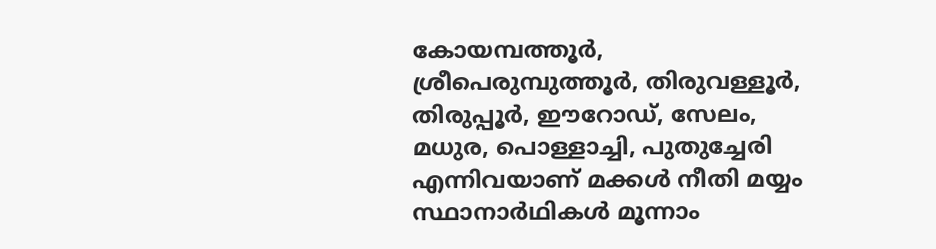കോയമ്പത്തൂര്‍, ശ്രീപെരുമ്പുത്തൂര്‍, തിരുവള്ളൂര്‍, തിരുപ്പൂര്‍, ഈറോഡ്, സേലം, മധുര, പൊള്ളാച്ചി, പുതുച്ചേരി എന്നിവയാണ് മക്കള്‍ നീതി മയ്യം സ്ഥാനാര്‍ഥികള്‍ മൂന്നാം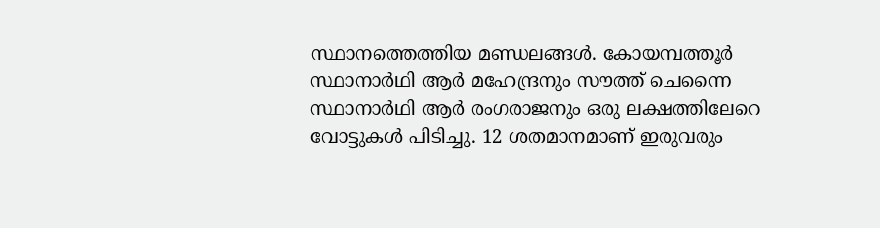സ്ഥാനത്തെത്തിയ മണ്ഡലങ്ങള്‍. കോയമ്പത്തൂര്‍ സ്ഥാനാര്‍ഥി ആര്‍ മഹേന്ദ്രനും സൗത്ത് ചെന്നൈ സ്ഥാനാര്‍ഥി ആര്‍ രംഗരാജനും ഒരു ലക്ഷത്തിലേറെ വോട്ടുകള്‍ പിടിച്ചു. 12 ശതമാനമാണ് ഇരുവരും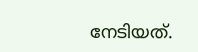നേടിയത്.